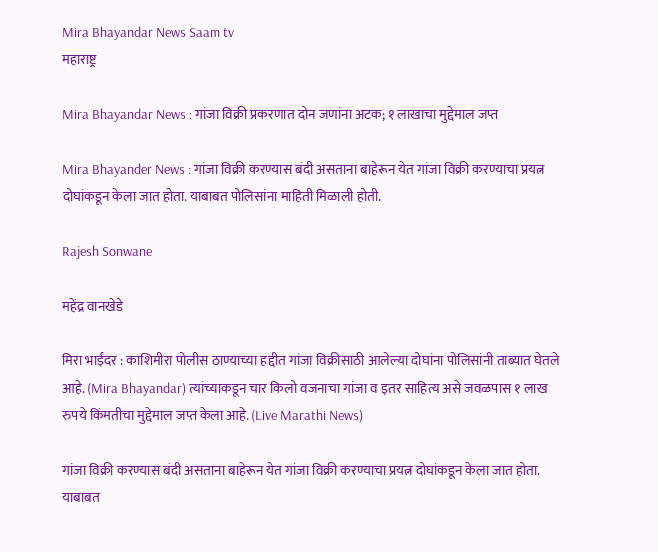Mira Bhayandar News Saam tv
महाराष्ट्र

Mira Bhayandar News : गांजा विक्री प्रकरणात दोन जणांना अटक; १ लाखाचा मुद्देमाल जप्त

Mira Bhayander News : गांजा विक्री करण्यास बंदी असताना बाहेरून येत गांजा विक्री करण्याचा प्रयत्न दोघांकडून केला जात होता. याबाबत पोलिसांना माहिती मिळाली होती.

Rajesh Sonwane

महेंद्र वानखेडे

मिरा भाईंदर : काशिमीरा पोलीस ठाण्याच्या हद्दीत गांजा विक्रीसाठी आलेल्या दोघांना पोलिसांनी ताब्यात घेतले आहे. (Mira Bhayandar) त्यांच्याकडून चार किलो वजनाचा गांजा व इतर साहित्य असे जवळपास १ लाख रुपये किंमतीचा मुद्देमाल जप्त केला आहे. (Live Marathi News)

गांजा विक्री करण्यास बंदी असताना बाहेरून येत गांजा विक्री करण्याचा प्रयत्न दोघांकडून केला जात होता. याबाबत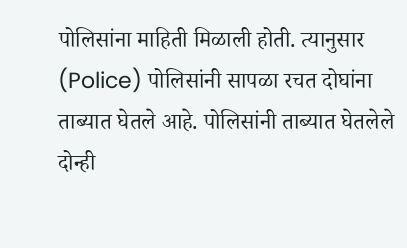पोलिसांना माहिती मिळाली होती. त्यानुसार (Police) पोलिसांनी सापळा रचत दोघांना ताब्यात घेतले आहे. पोलिसांनी ताब्यात घेतलेले दोन्ही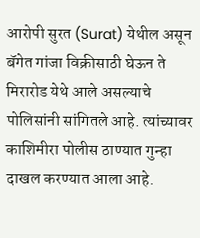आरोपी सुरत (Surat) येथील असून बॅगेत गांजा विक्रीसाठी घेऊन ते मिरारोड येथे आले असल्याचे पोलिसांनी सांगितले आहे. त्यांच्यावर काशिमीरा पोलीस ठाण्यात गुन्हा दाखल करण्यात आला आहे.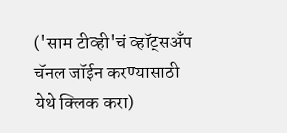('साम टीव्ही'चं व्हॉट्सअँप चॅनल जॉईन करण्यासाठी येथे क्लिक करा)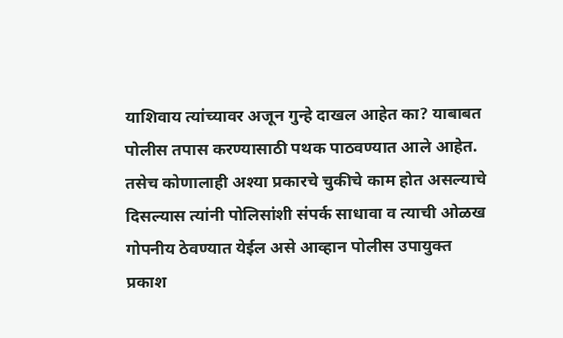याशिवाय त्यांच्यावर अजून गुन्हे दाखल आहेत का? याबाबत पोलीस तपास करण्यासाठी पथक पाठवण्यात आले आहेत. तसेच कोणालाही अश्या प्रकारचे चुकीचे काम होत असल्याचे दिसल्यास त्यांनी पोलिसांशी संपर्क साधावा व त्याची ओळख गोपनीय ठेवण्यात येईल असे आव्हान पोलीस उपायुक्त प्रकाश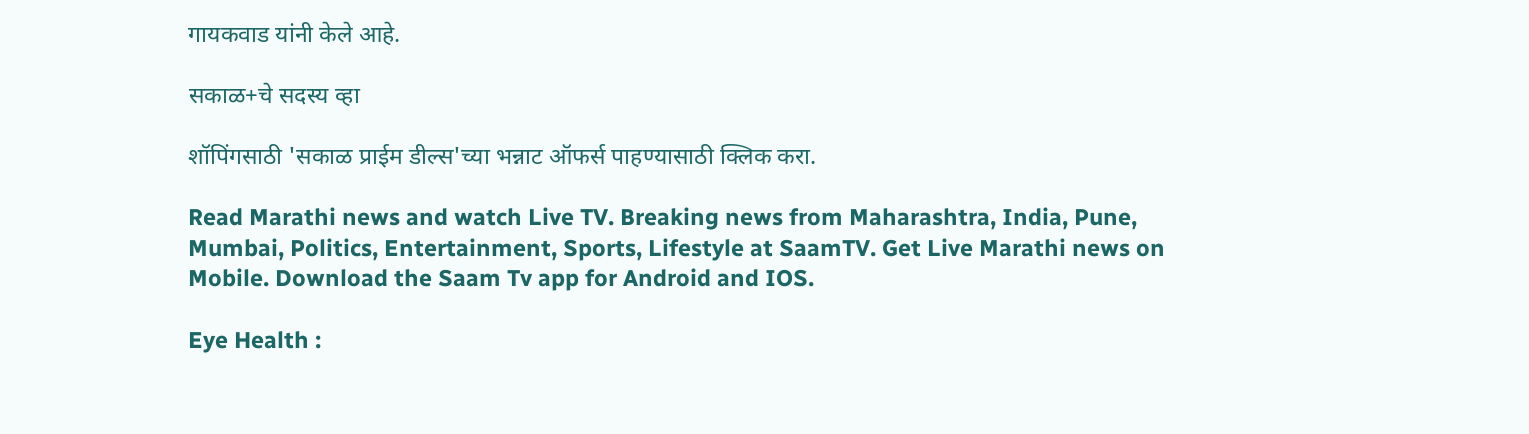गायकवाड यांनी केले आहे.

सकाळ+चे सदस्य व्हा

शॉपिंगसाठी 'सकाळ प्राईम डील्स'च्या भन्नाट ऑफर्स पाहण्यासाठी क्लिक करा.

Read Marathi news and watch Live TV. Breaking news from Maharashtra, India, Pune, Mumbai, Politics, Entertainment, Sports, Lifestyle at SaamTV. Get Live Marathi news on Mobile. Download the Saam Tv app for Android and IOS.

Eye Health :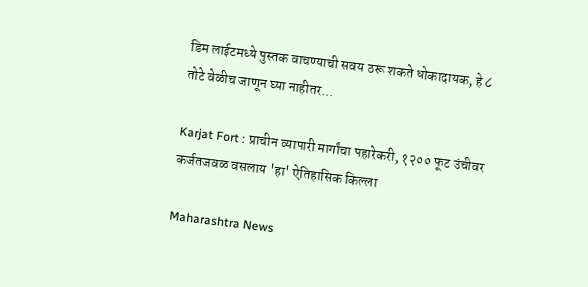डिम लाईटमध्ये पुस्तक वाचण्याची सवय ठरू शकते धोकादायक, हे ८ तोटे वेळीच जाणून घ्या नाहीतर...

Karjat Fort : प्राचीन व्यापारी मार्गांचा पहारेकरी, १२०० फूट उंचीवर कर्जतजवळ वसलाय 'हा' ऐतिहासिक किल्ला

Maharashtra News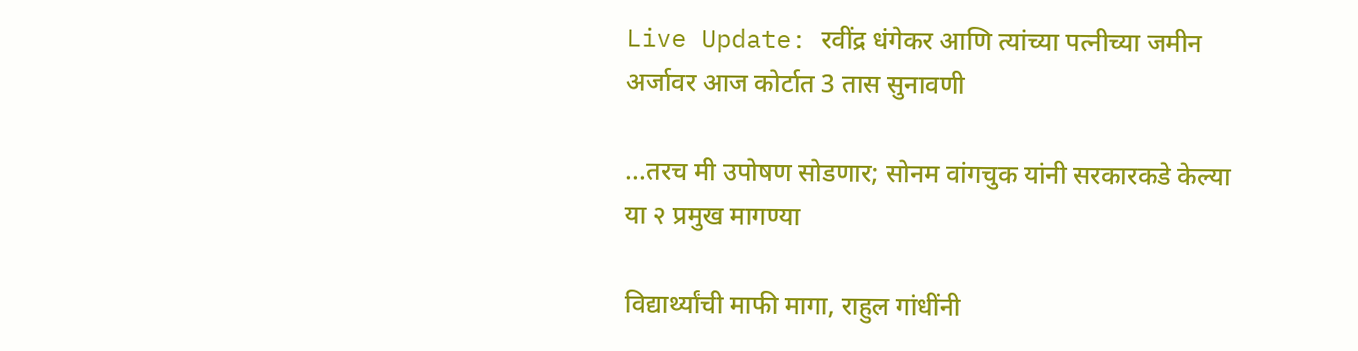Live Update: रवींद्र धंगेकर आणि त्यांच्या पत्नीच्या जमीन अर्जावर आज कोर्टात 3 तास सुनावणी

...तरच मी उपोषण सोडणार; सोनम वांगचुक यांनी सरकारकडे केल्या या २ प्रमुख मागण्या

विद्यार्थ्यांची माफी मागा, राहुल गांधींनी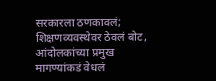सरकारला ठणकावलं; शिक्षणव्यवस्थेवर ठेवलं बोट, आंदोलकांच्या प्रमुख मागण्यांकडं वेधलं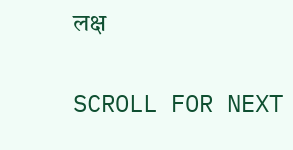लक्ष

SCROLL FOR NEXT